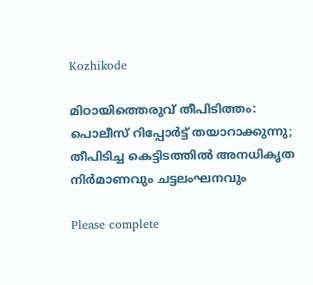Kozhikode

മിഠായിത്തെരുവ് തീപിടിത്തം: പൊലീസ് റിപ്പോർട്ട് തയാറാക്കുന്നു; തീപിടിച്ച കെട്ടിടത്തിൽ അനധികൃത നിർമാണവും ചട്ടലംഘനവും

Please complete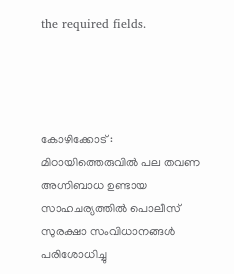the required fields.




കോഴിക്കോട് : മിഠായിത്തെരുവിൽ പല തവണ അഗ്നിബാധ ഉണ്ടായ സാഹചര്യത്തിൽ പൊലീസ് സുരക്ഷാ സംവിധാനങ്ങൾ പരിശോധിച്ചു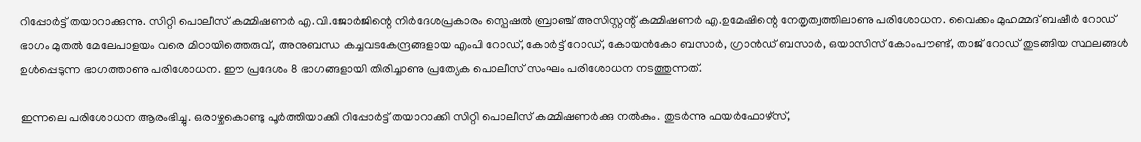റിപ്പോർട്ട് തയാറാക്കുന്നു. സിറ്റി പൊലീസ് കമ്മിഷണർ എ.വി.ജോർജിന്റെ നിർദേശപ്രകാരം സ്പെഷൽ ബ്രാഞ്ച് അസിസ്റ്റന്റ് കമ്മിഷണർ എ.ഉമേഷിന്റെ നേതൃത്വത്തിലാണു പരിശോധന. വൈക്കം മുഹമ്മദ് ബഷീർ റോഡ് ഭാഗം മുതൽ മേലേപാളയം വരെ മിഠായിത്തെരുവ്, അനുബന്ധ കച്ചവടകേന്ദ്രങ്ങളായ എംപി റോഡ്, കോർട്ട് റോഡ്, കോയൻകോ ബസാർ, ഗ്രാൻഡ് ബസാർ, ഒയാസിസ് കോംപൗണ്ട്, താജ് റോഡ് തുടങ്ങിയ സ്ഥലങ്ങൾ ഉൾപ്പെടുന്ന ഭാഗത്താണു പരിശോധന. ഈ പ്രദേശം 8 ഭാഗങ്ങളായി തിരിച്ചാണു പ്രത്യേക പൊലീസ് സംഘം പരിശോധന നടത്തുന്നത്.

ഇന്നലെ പരിശോധന ആരംഭിച്ചു. ഒരാഴ്ചകൊണ്ടു പൂർത്തിയാക്കി റിപ്പോർട്ട് തയാറാക്കി സിറ്റി പൊലീസ് കമ്മിഷണർക്കു നൽകും. തുടർന്നു ഫയർഫോഴ്സ്,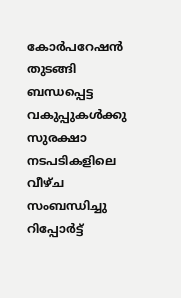കോർപറേഷൻ തുടങ്ങി ബന്ധപ്പെട്ട വകുപ്പുകൾക്കു സുരക്ഷാ നടപടികളിലെ വീഴ്ച സംബന്ധിച്ചു റിപ്പോർട്ട്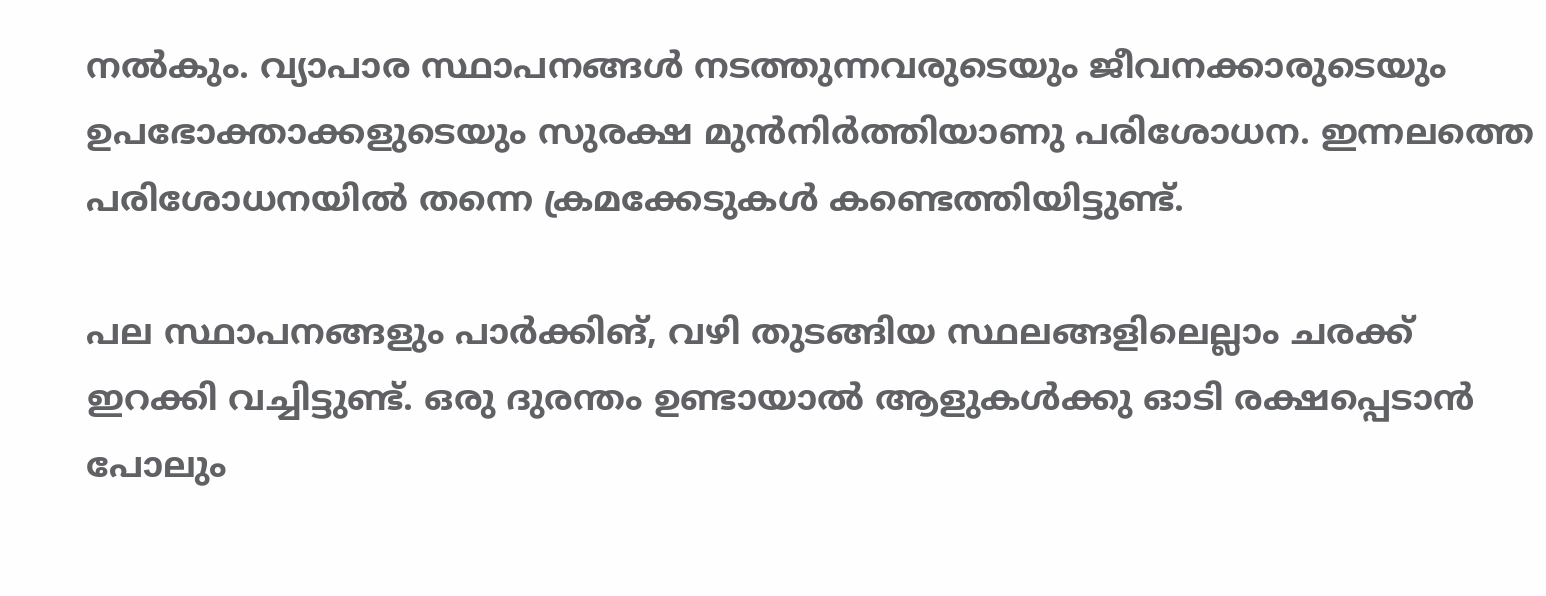നൽകും. വ്യാപാര സ്ഥാപനങ്ങൾ നടത്തുന്നവരുടെയും ജീവനക്കാരുടെയും ഉപഭോക്താക്കളുടെയും സുരക്ഷ മുൻനിർത്തിയാണു പരിശോധന. ഇന്നലത്തെ പരിശോധനയിൽ തന്നെ ക്രമക്കേടുകൾ കണ്ടെത്തിയിട്ടുണ്ട്.

പല സ്ഥാപനങ്ങളും പാർക്കിങ്, വഴി തുടങ്ങിയ സ്ഥലങ്ങളിലെല്ലാം ചരക്ക് ഇറക്കി വച്ചിട്ടുണ്ട്. ഒരു ദുരന്തം ഉണ്ടായാൽ ആളുകൾക്കു ഓടി രക്ഷപ്പെടാൻ പോലും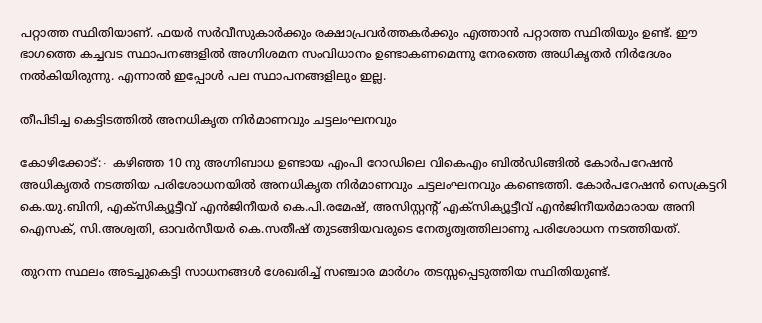പറ്റാത്ത സ്ഥിതിയാണ്. ഫയർ സർവീസുകാർക്കും രക്ഷാപ്രവർത്തകർക്കും എത്താൻ പറ്റാത്ത സ്ഥിതിയും ഉണ്ട്. ഈ ഭാഗത്തെ കച്ചവട സ്ഥാപനങ്ങളിൽ അഗ്നിശമന സംവിധാനം ഉണ്ടാകണമെന്നു നേരത്തെ അധികൃതർ നിർദേശം നൽകിയിരുന്നു. എന്നാൽ ഇപ്പോൾ പല സ്ഥാപനങ്ങളിലും ഇല്ല.

തീപിടിച്ച കെട്ടിടത്തിൽ അനധികൃത നിർമാണവും ചട്ടലംഘനവും

കോഴിക്കോട്:∙ കഴിഞ്ഞ 10 നു അഗ്നിബാധ ഉണ്ടായ എംപി റോഡിലെ വികെഎം ബിൽഡിങ്ങിൽ കോർപറേഷൻ അധികൃതർ നടത്തിയ പരിശോധനയിൽ അനധികൃത നിർമാണവും ചട്ടലംഘനവും കണ്ടെത്തി. കോർപറേഷൻ സെക്രട്ടറി കെ.യു.ബിനി, എക്സിക്യൂട്ടീവ് എൻജിനീയർ കെ.പി.രമേഷ്, അസിസ്റ്റന്റ് എക്സിക്യൂട്ടീവ് എൻജിനീയർമാരായ അനി ഐസക്, സി.അശ്വതി, ഓവർസീയർ കെ.സതീഷ് തുടങ്ങിയവരുടെ നേതൃത്വത്തിലാണു പരിശോധന നടത്തിയത്.

തുറന്ന സ്ഥലം അടച്ചുകെട്ടി സാധനങ്ങൾ ശേഖരിച്ച് സഞ്ചാര മാർഗം തടസ്സപ്പെടുത്തിയ സ്ഥിതിയുണ്ട്.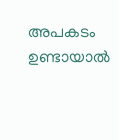അപകടം ഉണ്ടായാൽ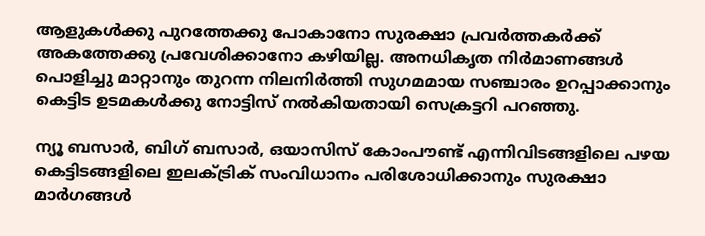ആളുകൾക്കു പുറത്തേക്കു പോകാനോ സുരക്ഷാ പ്രവർത്തകർക്ക് അകത്തേക്കു പ്രവേശിക്കാനോ കഴിയില്ല. അനധികൃത നിർമാണങ്ങൾ പൊളിച്ചു മാറ്റാനും തുറന്ന നിലനിർത്തി സുഗമമായ സഞ്ചാരം ഉറപ്പാക്കാനും കെട്ടിട ഉടമകൾക്കു നോട്ടിസ് നൽകിയതായി സെക്രട്ടറി പറഞ്ഞു.

ന്യൂ ബസാർ, ബിഗ് ബസാർ, ഒയാസിസ് കോംപൗണ്ട് എന്നിവിടങ്ങളിലെ പഴയ കെട്ടിടങ്ങളിലെ ഇലക്ട്രിക് സംവിധാനം പരിശോധിക്കാനും സുരക്ഷാ മാർഗങ്ങൾ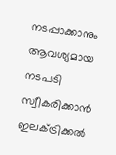നടപ്പാക്കാനും ആവശ്യമായ നടപടി സ്വീകരിക്കാൻ ഇലക്ട്രിക്കൽ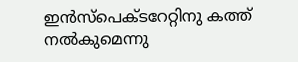ഇൻസ്പെക്ടറേറ്റിനു കത്ത് നൽകുമെന്നു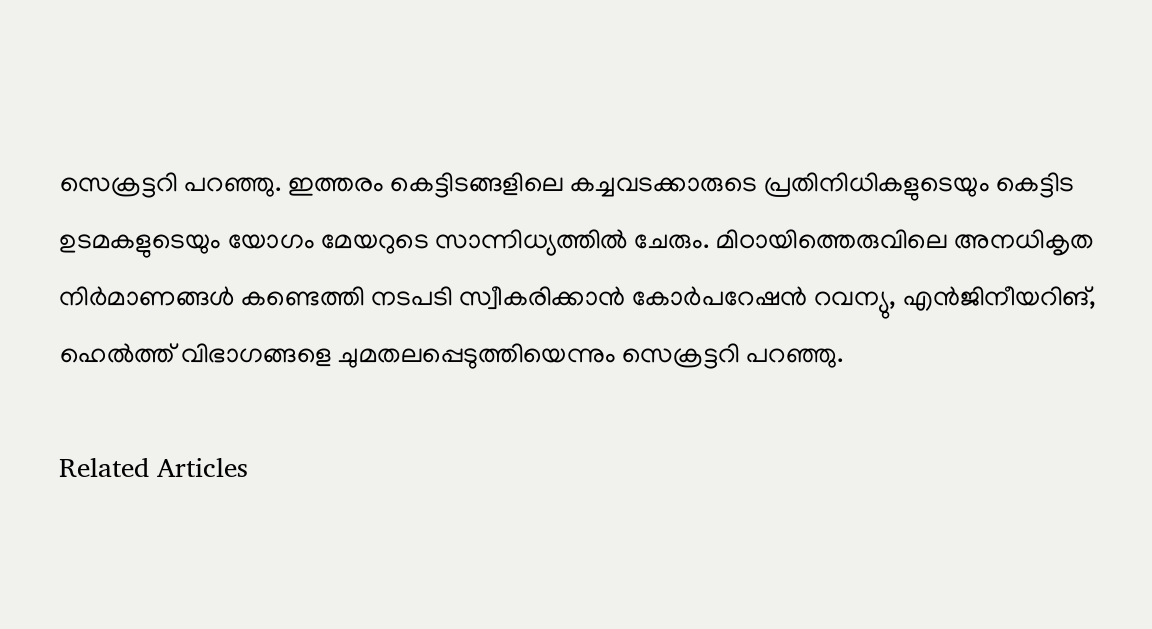സെക്രട്ടറി പറഞ്ഞു. ഇത്തരം കെട്ടിടങ്ങളിലെ കച്ചവടക്കാരുടെ പ്രതിനിധികളുടെയും കെട്ടിട ഉടമകളുടെയും യോഗം മേയറുടെ സാന്നിധ്യത്തിൽ ചേരും. മിഠായിത്തെരുവിലെ അനധികൃത നിർമാണങ്ങൾ കണ്ടെത്തി നടപടി സ്വീകരിക്കാൻ കോർപറേഷൻ റവന്യു, എൻജിനീയറിങ്, ഹെൽത്ത് വിഭാഗങ്ങളെ ചുമതലപ്പെടുത്തിയെന്നും സെക്രട്ടറി പറഞ്ഞു.

Related Articles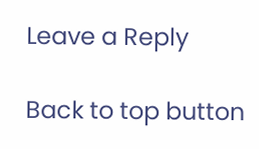Leave a Reply

Back to top button